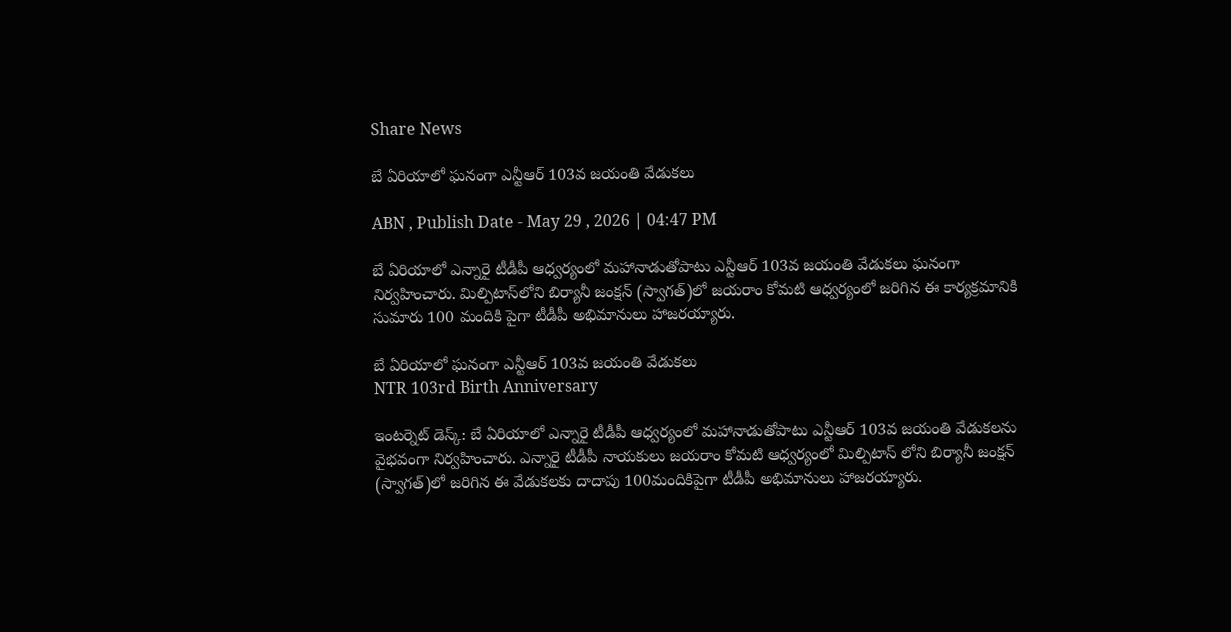Share News

బే ఏరియాలో ఘనంగా ఎన్టీఆర్ 103వ జయంతి వేడుకలు

ABN , Publish Date - May 29 , 2026 | 04:47 PM

బే ఏరియాలో ఎన్నారై టీడీపీ ఆధ్వర్యంలో మహానాడుతోపాటు ఎన్టీఆర్ 103వ జయంతి వేడుకలు ఘనంగా నిర్వహించారు. మిల్పిటాస్‌లోని బిర్యానీ జంక్షన్ (స్వాగత్)లో జయరాం కోమటి ఆధ్వర్యంలో జరిగిన ఈ కార్యక్రమానికి సుమారు 100 మందికి పైగా టీడీపీ అభిమానులు హాజరయ్యారు.

బే ఏరియాలో ఘనంగా ఎన్టీఆర్ 103వ జయంతి వేడుకలు
NTR 103rd Birth Anniversary

ఇంటర్నెట్ డెస్క్: బే ఏరియాలో ఎన్నారై టీడీపీ ఆధ్వర్యంలో మహానాడుతోపాటు ఎన్టీఆర్ 103వ జయంతి వేడుకలను వైభవంగా నిర్వహించారు. ఎన్నారై టీడీపీ నాయకులు జయరాం కోమటి ఆధ్వర్యంలో మిల్పిటాస్ లోని బిర్యానీ జంక్షన్ (స్వాగత్)లో జరిగిన ఈ వేడుకలకు దాదాపు 100మందికిపైగా టీడీపీ అభిమానులు హాజరయ్యారు.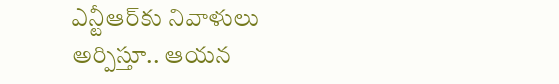ఎన్టీఆర్‌కు నివాళులు అర్పిస్తూ.. ఆయన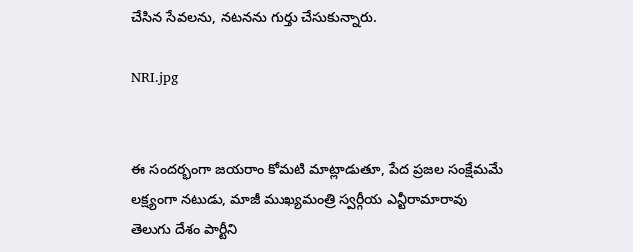చేసిన సేవలను, నటనను గుర్తు చేసుకున్నారు.

NRI.jpg


ఈ సందర్భంగా జయరాం కోమటి మాట్లాడుతూ, పేద ప్రజల సంక్షేమమే లక్ష్యంగా నటుడు, మాజీ ముఖ్యమంత్రి స్వర్గీయ ఎన్టీరామారావు తెలుగు దేశం పార్టీని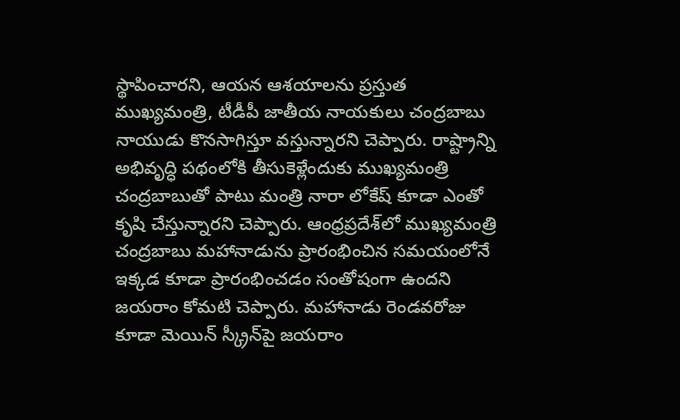స్థాపించారని, ఆయన ఆశయాలను ప్రస్తుత ముఖ్యమంత్రి, టీడీపీ జాతీయ నాయకులు చంద్రబాబు నాయుడు కొనసాగిస్తూ వస్తున్నారని చెప్పారు. రాష్ట్రాన్ని అభివృద్ధి పథంలోకి తీసుకెళ్లేందుకు ముఖ్యమంత్రి చంద్రబాబుతో పాటు మంత్రి నారా లోకేష్ కూడా ఎంతో కృషి చేస్తున్నారని చెప్పారు. ఆంధ్రప్రదేశ్‌లో ముఖ్యమంత్రి చంద్రబాబు మహానాడును ప్రారంభించిన సమయంలోనే ఇక్కడ కూడా ప్రారంభించడం సంతోషంగా ఉందని జయరాం కోమటి చెప్పారు. మహానాడు రెండవరోజు కూడా మెయిన్ స్క్రీన్‌పై జయరాం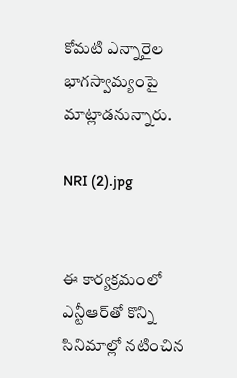కోమటి ఎన్నారైల భాగస్వామ్యంపై మాట్లాడనున్నారు.

NRI (2).jpg


ఈ కార్యక్రమంలో ఎన్టీఆర్‌తో కొన్ని సినిమాల్లో నటించిన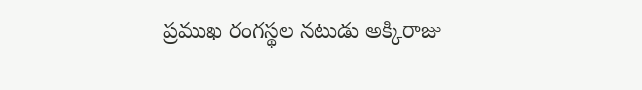ప్రముఖ రంగస్థల నటుడు అక్కిరాజు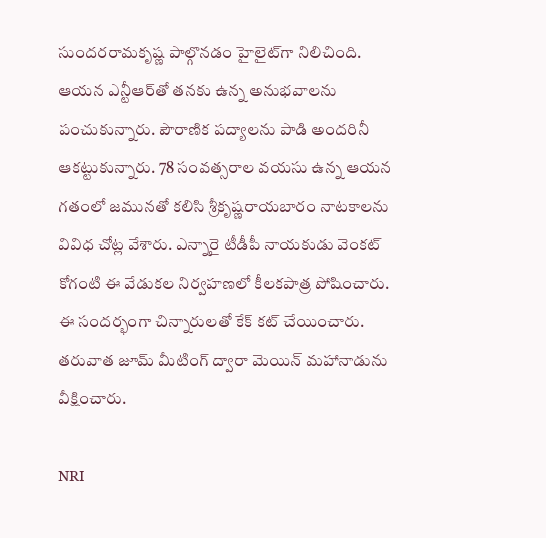సుందరరామకృష్ణ పాల్గొనడం హైలైట్‌గా నిలిచింది. ఆయన ఎన్టీఆర్‌తో తనకు ఉన్న అనుభవాలను పంచుకున్నారు. పౌరాణిక పద్యాలను పాడి అందరినీ ఆకట్టుకున్నారు. 78 సంవత్సరాల వయసు ఉన్న ఆయన గతంలో జమునతో కలిసి శ్రీకృష్ణరాయబారం నాటకాలను వివిధ చోట్ల వేశారు. ఎన్నారై టీడీపీ నాయకుడు వెంకట్ కోగంటి ఈ వేడుకల నిర్వహణలో కీలకపాత్ర పోషించారు. ఈ సందర్భంగా చిన్నారులతో కేక్ కట్ చేయించారు. తరువాత జూమ్ మీటింగ్ ద్వారా మెయిన్ మహానాడును వీక్షించారు.

NRI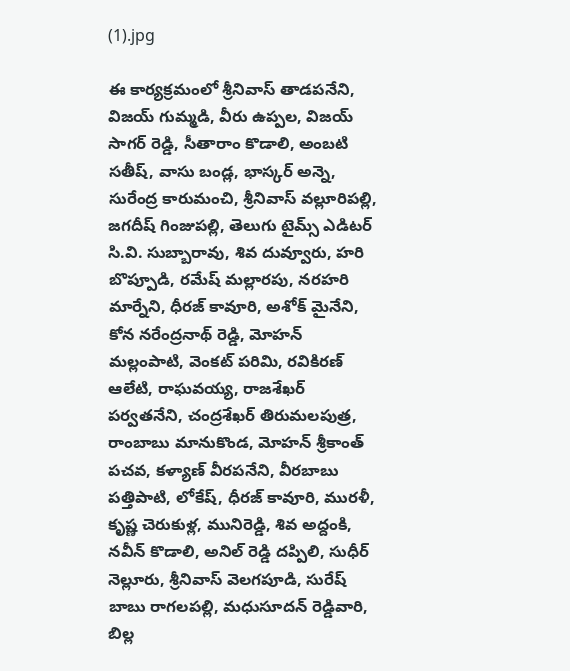(1).jpg

ఈ కార్యక్రమంలో శ్రీనివాస్ తాడపనేని, విజయ్ గుమ్మడి, వీరు ఉప్పల, విజయ్ సాగర్ రెడ్డి, సీతారాం కొడాలి, అంబటి సతీష్, వాసు బండ్ల, భాస్కర్ అన్నె, సురేంద్ర కారుమంచి, శ్రీనివాస్ వల్లూరిపల్లి, జగదీష్ గింజుపల్లి, తెలుగు టైమ్స్ ఎడిటర్ సి.వి. సుబ్బారావు, శివ దువ్వూరు, హరి బొప్పూడి, రమేష్ మల్లారపు, నరహరి మార్నేని, ధీరజ్ కావూరి, అశోక్ మైనేని, కోన నరేంద్రనాథ్ రెడ్డి, మోహన్ మల్లంపాటి, వెంకట్ పరిమి, రవికిరణ్ ఆలేటి, రాఘవయ్య, రాజశేఖర్ పర్వతనేని, చంద్రశేఖర్ తిరుమలపుత్ర, రాంబాబు మానుకొండ, మోహన్ శ్రీకాంత్ పచవ, కళ్యాణ్ వీరపనేని, వీరబాబు పత్తిపాటి, లోకేష్, ధీరజ్ కావూరి, మురళీ, కృష్ణ చెరుకుళ్ల, మునిరెడ్డి, శివ అద్దంకి, నవీన్ కొడాలి, అనిల్ రెడ్డి దప్పిలి, సుధీర్ నెల్లూరు, శ్రీనివాస్ వెలగపూడి, సురేష్ బాబు రాగలపల్లి, మధుసూదన్ రెడ్డివారి, బిల్ల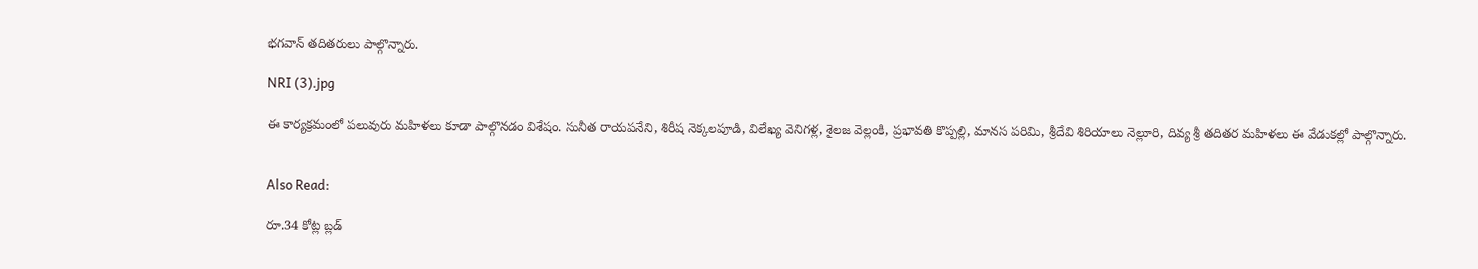భగవాన్ తదితరులు పాల్గొన్నారు.

NRI (3).jpg

ఈ కార్యక్రమంలో పలువురు మహిళలు కూడా పాల్గొనడం విశేషం. సునీత రాయపనేని, శిరీష నెక్కలపూడి, విలేఖ్య వెనిగళ్ల, శైలజ వెల్లంకి, ప్రభావతి కొప్పల్లి, మానస పరిమి, శ్రీదేవి శిరియాలు నెల్లూరి, దివ్య శ్రీ తదితర మహిళలు ఈ వేడుకల్లో పాల్గొన్నారు.


Also Read:

రూ.34 కోట్ల బ్లడ్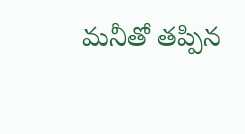మనీతో తప్పిన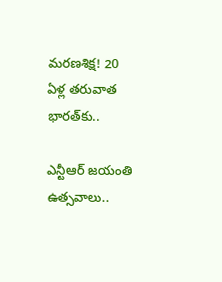మరణశిక్ష! 20 ఏళ్ల తరువాత భారత్‌కు..

ఎన్టీఆర్ జయంతి ఉత్సవాలు..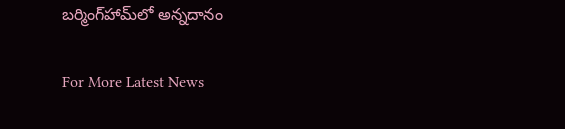బర్మింగ్‌హామ్‌లో అన్నదానం

For More Latest News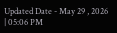Updated Date - May 29 , 2026 | 05:06 PM